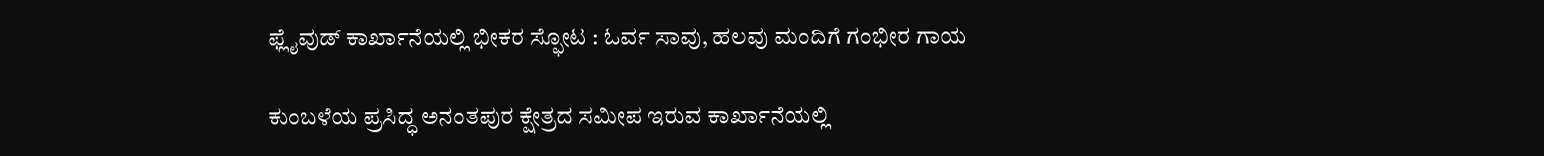ಫ್ಲೈವುಡ್‌ ಕಾರ್ಖಾನೆಯಲ್ಲಿ ಭೀಕರ ಸ್ಫೋಟ : ಓರ್ವ ಸಾವು, ಹಲವು ಮಂದಿಗೆ ಗಂಭೀರ ಗಾಯ

ಕುಂಬಳೆಯ ಪ್ರಸಿದ್ಧ ಅನಂತಪುರ ಕ್ಷೇತ್ರದ ಸಮೀಪ ಇರುವ ಕಾರ್ಖಾನೆಯಲ್ಲಿ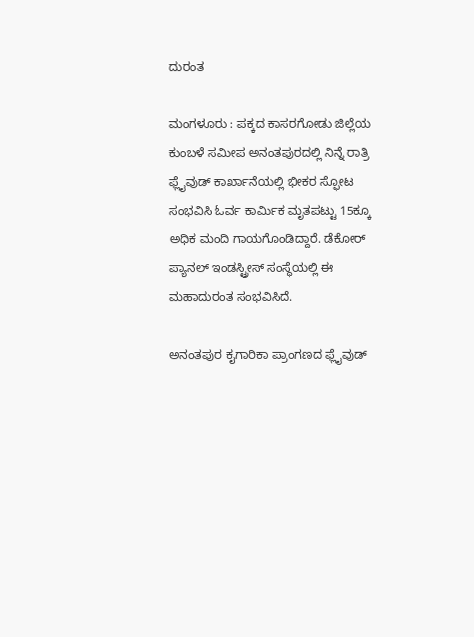ದುರಂತ

ಮಂಗಳೂರು : ಪಕ್ಕದ ಕಾಸರಗೋಡು ಜಿಲ್ಲೆಯ ಕುಂಬಳೆ ಸಮೀಪ ಅನಂತಪುರದಲ್ಲಿ ನಿನ್ನೆ ರಾತ್ರಿ ಫ್ಲೈವುಡ್ ಕಾರ್ಖಾನೆಯಲ್ಲಿ ಭೀಕರ ಸ್ಫೋಟ ಸಂಭವಿಸಿ ಓರ್ವ ಕಾರ್ಮಿಕ ಮೃತಪಟ್ಟು 15ಕ್ಕೂ ಅಧಿಕ ಮಂದಿ ಗಾಯಗೊಂಡಿದ್ದಾರೆ. ಡೆಕೋರ್ ಪ್ಯಾನಲ್ ಇಂಡಸ್ಟ್ರೀಸ್ ಸಂಸ್ಥೆಯಲ್ಲಿ ಈ ಮಹಾದುರಂತ ಸಂಭವಿಸಿದೆ.

ಅನಂತಪುರ ಕೖಗಾರಿಕಾ ಪ್ರಾಂಗಣದ ಫ್ಲೈವುಡ್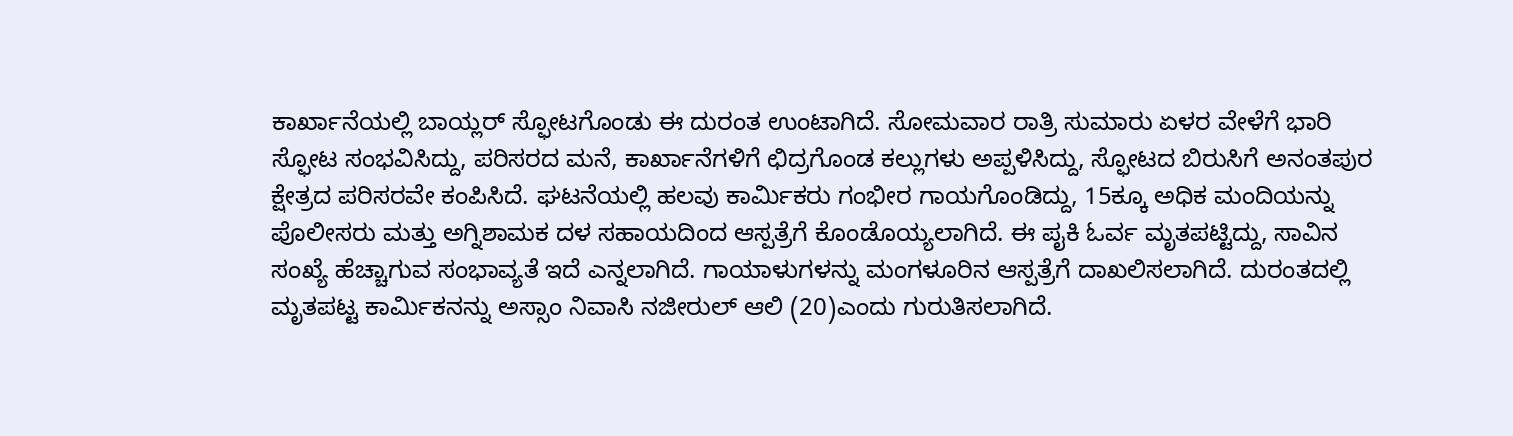ಕಾರ್ಖಾನೆಯಲ್ಲಿ ಬಾಯ್ಲರ್ ಸ್ಫೋಟಗೊಂಡು ಈ ದುರಂತ ಉಂಟಾಗಿದೆ. ಸೋಮವಾರ ರಾತ್ರಿ ಸುಮಾರು ಏಳರ ವೇಳೆಗೆ ಭಾರಿ ಸ್ಫೋಟ ಸಂಭವಿಸಿದ್ದು, ಪರಿಸರದ ಮನೆ, ಕಾರ್ಖಾನೆಗಳಿಗೆ ಛಿದ್ರಗೊಂಡ ಕಲ್ಲುಗಳು ಅಪ್ಪಳಿಸಿದ್ದು, ಸ್ಫೋಟದ ಬಿರುಸಿಗೆ ಅನಂತಪುರ ಕ್ಷೇತ್ರದ ಪರಿಸರವೇ ಕಂಪಿಸಿದೆ. ಘಟನೆಯಲ್ಲಿ ಹಲವು ಕಾರ್ಮಿಕರು ಗಂಭೀರ ಗಾಯಗೊಂಡಿದ್ದು, 15ಕ್ಕೂ ಅಧಿಕ ಮಂದಿಯನ್ನು ಪೊಲೀಸರು ಮತ್ತು ಅಗ್ನಿಶಾಮಕ ದಳ ಸಹಾಯದಿಂದ ಆಸ್ಪತ್ರೆಗೆ ಕೊಂಡೊಯ್ಯಲಾಗಿದೆ. ಈ ಪೖಕಿ ಓರ್ವ ಮೃತಪಟ್ಟಿದ್ದು, ಸಾವಿನ ಸಂಖ್ಯೆ ಹೆಚ್ಚಾಗುವ ಸಂಭಾವ್ಯತೆ ಇದೆ ಎನ್ನಲಾಗಿದೆ. ಗಾಯಾಳುಗಳನ್ನು ಮಂಗಳೂರಿನ ಆಸ್ಪತ್ರೆಗೆ ದಾಖಲಿಸಲಾಗಿದೆ. ದುರಂತದಲ್ಲಿ ಮೃತಪಟ್ಟ ಕಾರ್ಮಿಕನನ್ನು ಅಸ್ಸಾಂ ನಿವಾಸಿ ನಜೀರುಲ್ ಆಲಿ (20)ಎಂದು ಗುರುತಿಸಲಾಗಿದೆ.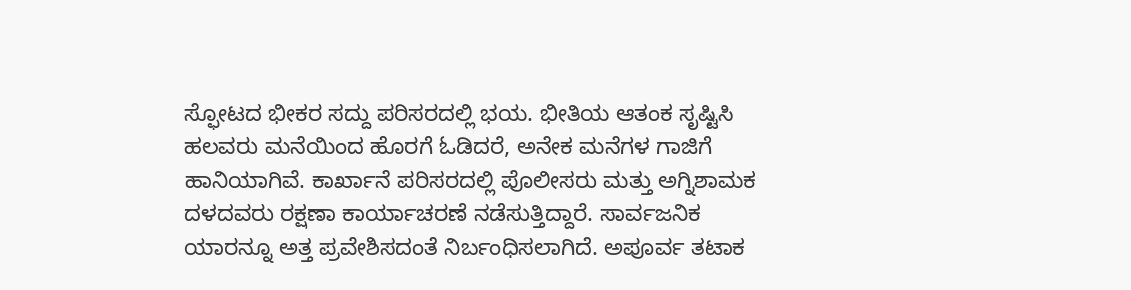ಸ್ಫೋಟದ ಭೀಕರ ಸದ್ದು ಪರಿಸರದಲ್ಲಿ ಭಯ. ಭೀತಿಯ ಆತಂಕ ಸೃಷ್ಟಿಸಿ ಹಲವರು ಮನೆಯಿಂದ ಹೊರಗೆ ಓಡಿದರೆ, ಅನೇಕ ಮನೆಗಳ ಗಾಜಿಗೆ ಹಾನಿಯಾಗಿವೆ. ಕಾರ್ಖಾನೆ ಪರಿಸರದಲ್ಲಿ ಪೊಲೀಸರು ಮತ್ತು ಅಗ್ನಿಶಾಮಕ ದಳದವರು ರಕ್ಷಣಾ ಕಾರ್ಯಾಚರಣೆ ನಡೆಸುತ್ತಿದ್ದಾರೆ. ಸಾರ್ವಜನಿಕ ಯಾರನ್ನೂ ಅತ್ತ ಪ್ರವೇಶಿಸದಂತೆ ನಿರ್ಬಂಧಿಸಲಾಗಿದೆ. ಅಪೂರ್ವ ತಟಾಕ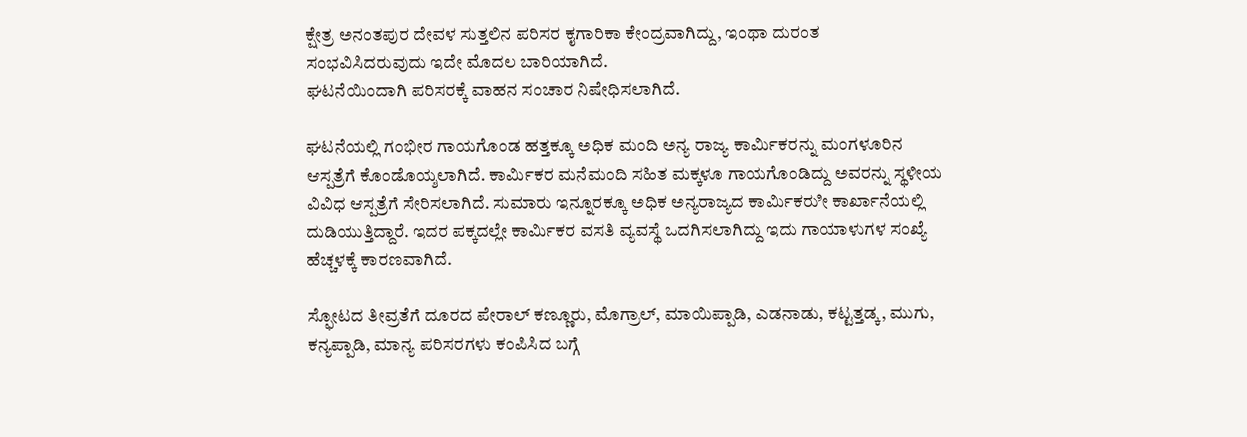ಕ್ಷೇತ್ರ ಅನಂತಪುರ ದೇವಳ ಸುತ್ತಲಿನ ಪರಿಸರ ಕೖಗಾರಿಕಾ ಕೇಂದ್ರವಾಗಿದ್ದು, ಇಂಥಾ ದುರಂತ ಸಂಭವಿಸಿದರುವುದು ಇದೇ ಮೊದಲ ಬಾರಿಯಾಗಿದೆ.
ಘಟನೆಯಿಂದಾಗಿ ಪರಿಸರಕ್ಕೆ ವಾಹನ ಸಂಚಾರ ನಿಷೇಧಿಸಲಾಗಿದೆ.

ಘಟನೆಯಲ್ಲಿ ಗಂಭೀರ ಗಾಯಗೊಂಡ ಹತ್ತಕ್ಕೂ ಅಧಿಕ ಮಂದಿ ಅನ್ಯ ರಾಜ್ಯ ಕಾರ್ಮಿಕರನ್ನು ಮಂಗಳೂರಿನ ಆಸ್ಪತ್ರೆಗೆ ಕೊಂಡೊಯ್ಶಲಾಗಿದೆ. ಕಾರ್ಮಿಕರ ಮನೆಮಂದಿ ಸಹಿತ ಮಕ್ಕಳೂ ಗಾಯಗೊಂಡಿದ್ದು ಅವರನ್ನು ಸ್ಥಳೀಯ ವಿವಿಧ ಆಸ್ಪತ್ರೆಗೆ ಸೇರಿಸಲಾಗಿದೆ. ಸುಮಾರು ಇನ್ನೂರಕ್ಕೂ ಅಧಿಕ ಅನ್ಯರಾಜ್ಯದ ಕಾರ್ಮಿಕರುೀ ಕಾರ್ಖಾನೆಯಲ್ಲಿ ದುಡಿಯುತ್ತಿದ್ದಾರೆ. ಇದರ ಪಕ್ಕದಲ್ಲೇ ಕಾರ್ಮಿಕರ ವಸತಿ ವ್ಯವಸ್ಥೆ ಒದಗಿಸಲಾಗಿದ್ದು ಇದು ಗಾಯಾಳುಗಳ ಸಂಖ್ಯೆ ಹೆಚ್ಚಳಕ್ಕೆ ಕಾರಣವಾಗಿದೆ.

ಸ್ಫೋಟದ ತೀವ್ರತೆಗೆ ದೂರದ ಪೇರಾಲ್ ಕಣ್ಣೂರು, ಮೊಗ್ರಾಲ್, ಮಾಯಿಪ್ಪಾಡಿ, ಎಡನಾಡು, ಕಟ್ಟತ್ತಡ್ಕ, ಮುಗು, ಕನ್ಯಪ್ಪಾಡಿ, ಮಾನ್ಯ ಪರಿಸರಗಳು ಕಂಪಿಸಿದ ಬಗ್ಗೆ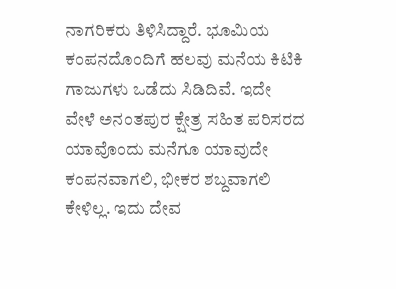ನಾಗರಿಕರು ತಿಳಿಸಿದ್ದಾರೆ. ಭೂಮಿಯ ಕಂಪನದೊಂದಿಗೆ ಹಲವು ಮನೆಯ ಕಿಟಿಕಿ ಗಾಜುಗಳು ಒಡೆದು ಸಿಡಿದಿವೆ. ಇದೇ ವೇಳೆ ಅನಂತಪುರ ಕ್ಷೇತ್ರ ಸಹಿತ ಪರಿಸರದ ಯಾವೊಂದು ಮನೆಗೂ ಯಾವುದೇ ಕಂಪನವಾಗಲಿ, ಭೀಕರ ಶಬ್ದವಾಗಲಿ ಕೇಳಿಲ್ಲ. ಇದು ದೇವ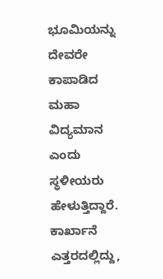ಭೂಮಿಯನ್ನು ದೇವರೇ ಕಾಪಾಡಿದ ಮಹಾ ವಿದ್ಯಮಾನ ಎಂದು ಸ್ಥಳೀಯರು ಹೇಳುತ್ತಿದ್ದಾರೆ. ಕಾರ್ಖಾನೆ ಎತ್ತರದಲ್ಲಿದ್ದು,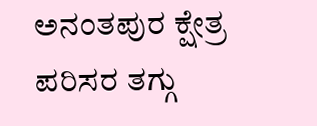ಅನಂತಪುರ ಕ್ಷೇತ್ರ ಪರಿಸರ ತಗ್ಗು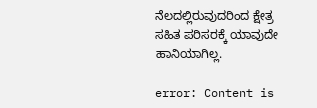ನೆಲದಲ್ಲಿರುವುದರಿಂದ ಕ್ಷೇತ್ರ ಸಹಿತ ಪರಿಸರಕ್ಕೆ ಯಾವುದೇ ಹಾನಿಯಾಗಿಲ್ಲ.

error: Content is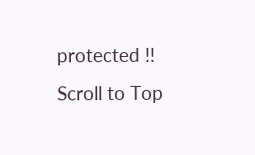protected !!
Scroll to Top